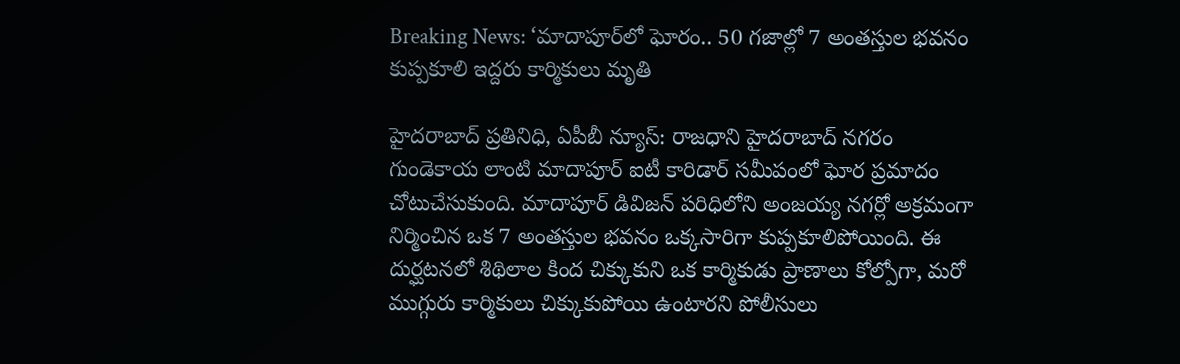Breaking News: ‘మాదాపూర్‌లో ఘోరం.. 50 గజాల్లో 7 అంతస్తుల భవనం కుప్పకూలి ఇద్దరు కార్మికులు మృతి

హైదరాబాద్ ప్రతినిధి, ఏపీబీ న్యూస్: రాజధాని హైదరాబాద్ నగరం గుండెకాయ లాంటి మాదాపూర్ ఐటీ కారిడార్ సమీపంలో ఘోర ప్రమాదం చోటుచేసుకుంది. మాదాపూర్ డివిజన్ పరిధిలోని అంజయ్య నగర్లో అక్రమంగా నిర్మించిన ఒక 7 అంతస్తుల భవనం ఒక్కసారిగా కుప్పకూలిపోయింది. ఈ దుర్ఘటనలో శిథిలాల కింద చిక్కుకుని ఒక కార్మికుడు ప్రాణాలు కోల్పోగా, మరో ముగ్గురు కార్మికులు చిక్కుకుపోయి ఉంటారని పోలీసులు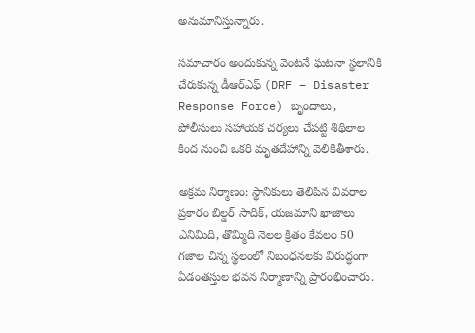అనుమానిస్తున్నారు.

సమాచారం అందుకున్న వెంటనే ఘటనా స్థలానికి చేరుకున్న డీఆర్ఎఫ్ (DRF – Disaster Response Force) బృందాలు, పోలీసులు సహాయక చర్యలు చేపట్టి శిథిలాల కింద నుంచి ఒకరి మృతదేహాన్ని వెలికితీశారు.

అక్రమ నిర్మాణం: స్థానికులు తెలిపిన వివరాల ప్రకారం బిల్డర్ సాదిక్, యజమాని ఖాజాలు ఎనిమిది, తొమ్మిది నెలల క్రితం కేవలం 50 గజాల చిన్న స్థలంలో నిబంధనలకు విరుద్ధంగా ఏడంతస్తుల భవన నిర్మాణాన్ని ప్రారంభించారు.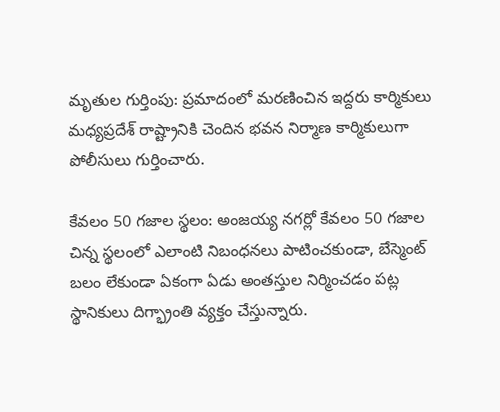మృతుల గుర్తింపు: ప్రమాదంలో మరణించిన ఇద్దరు కార్మికులు మధ్యప్రదేశ్ రాష్ట్రానికి చెందిన భవన నిర్మాణ కార్మికులుగా పోలీసులు గుర్తించారు.

కేవలం 50 గజాల స్థలం: అంజయ్య నగర్లో కేవలం 50 గజాల చిన్న స్థలంలో ఎలాంటి నిబంధనలు పాటించకుండా, బేస్మెంట్ బలం లేకుండా ఏకంగా ఏడు అంతస్తుల నిర్మించడం పట్ల స్థానికులు దిగ్భ్రాంతి వ్యక్తం చేస్తున్నారు.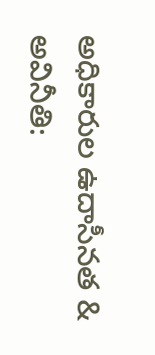అధికారుల ఉదాసీనత & అవినీతి: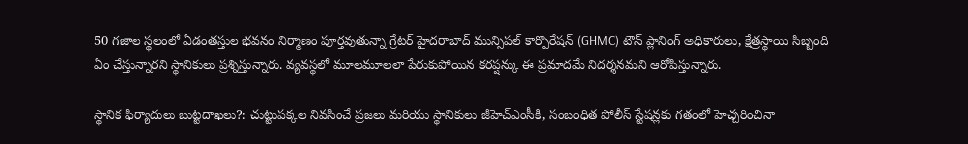50 గజాల స్థలంలో ఏడంతస్తుల భవనం నిర్మాణం పూర్తవుతున్నా గ్రేటర్ హైదరాబాద్ మున్సిపల్ కార్పొరేషన్ (GHMC) టౌన్ ప్లానింగ్ అధికారులు, క్షేత్రస్థాయి సిబ్బంది ఏం చేస్తున్నారని స్థానికులు ప్రశ్నిస్తున్నారు. వ్యవస్థలో మూలమూలలా పేరుకుపోయిన కరప్షన్కు ఈ ప్రమాదమే నిదర్శనమని ఆరోపిస్తున్నారు.

స్థానిక ఫిర్యాదులు బుట్టదాఖలు?: చుట్టుపక్కల నివసించే ప్రజలు మరియు స్థానికులు జీహెచ్ఎంసీకి, సంబంధిత పోలీస్ స్టేషన్లకు గతంలో హెచ్చరించినా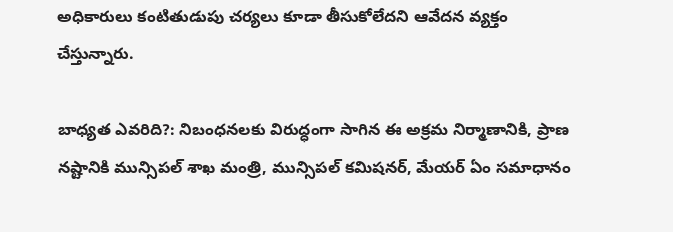అధికారులు కంటితుడుపు చర్యలు కూడా తీసుకోలేదని ఆవేదన వ్యక్తం చేస్తున్నారు.

బాధ్యత ఎవరిది?: నిబంధనలకు విరుద్ధంగా సాగిన ఈ అక్రమ నిర్మాణానికి, ప్రాణ నష్టానికి మున్సిపల్ శాఖ మంత్రి, మున్సిపల్ కమిషనర్, మేయర్ ఏం సమాధానం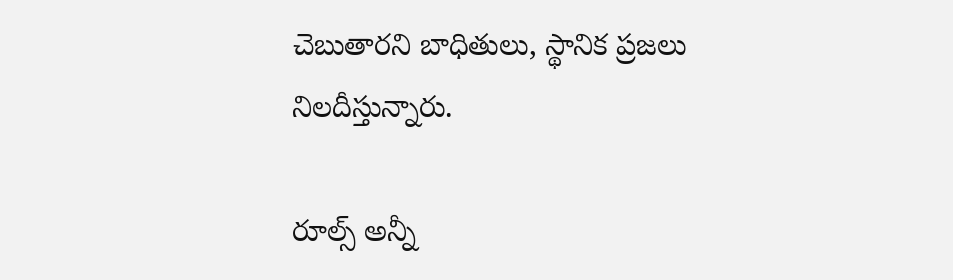చెబుతారని బాధితులు, స్థానిక ప్రజలు నిలదీస్తున్నారు.

రూల్స్ అన్నీ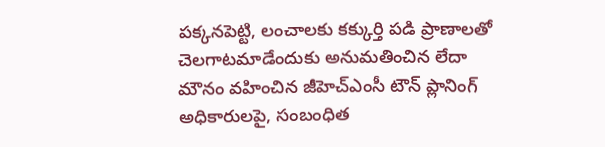పక్కనపెట్టి, లంచాలకు కక్కుర్తి పడి ప్రాణాలతో చెలగాటమాడేందుకు అనుమతించిన లేదా మౌనం వహించిన జీహెచ్ఎంసీ టౌన్ ప్లానింగ్ అధికారులపై, సంబంధిత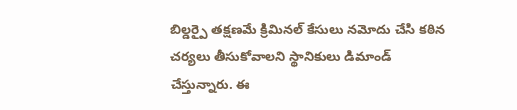బిల్డర్పై తక్షణమే క్రిమినల్ కేసులు నమోదు చేసి కఠిన చర్యలు తీసుకోవాలని స్థానికులు డిమాండ్ చేస్తున్నారు. ఈ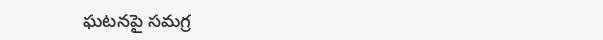ఘటనపై సమగ్ర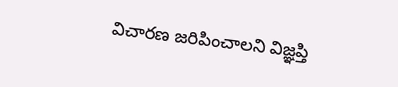విచారణ జరిపించాలని విజ్ఞప్తి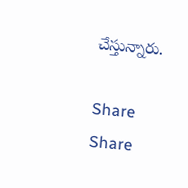చేస్తున్నారు.

Share
Share